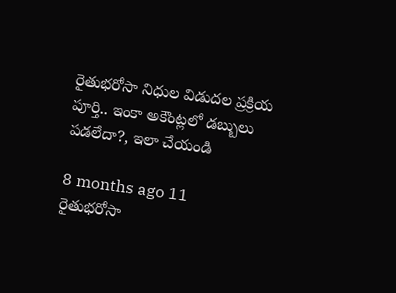రైతుభరోసా నిధుల విడుదల ప్రక్రియ పూర్తి.. ఇంకా అకౌంట్లలో డబ్బులు పడలేదా?, ఇలా చేయండి

8 months ago 11
రైతుభరోసా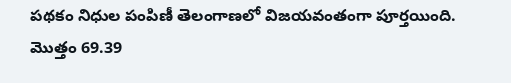పథకం నిధుల పంపిణీ తెలంగాణలో విజయవంతంగా పూర్తయింది. మొత్తం 69.39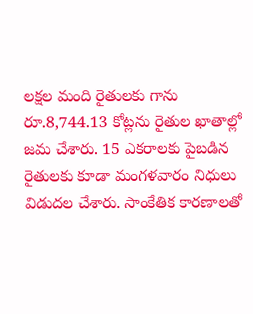లక్షల మంది రైతులకు గాను రూ.8,744.13 కోట్లను రైతుల ఖాతాల్లో జమ చేశారు. 15 ఎకరాలకు పైబడిన రైతులకు కూడా మంగళవారం నిధులు విడుదల చేశారు. సాంకేతిక కారణాలతో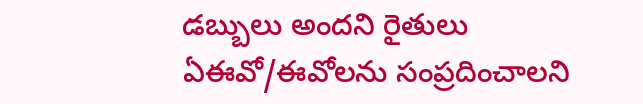డబ్బులు అందని రైతులు ఏఈవో/ఈవోలను సంప్రదించాలని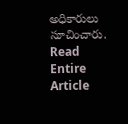అధికారులు సూచించారు.
Read Entire Article